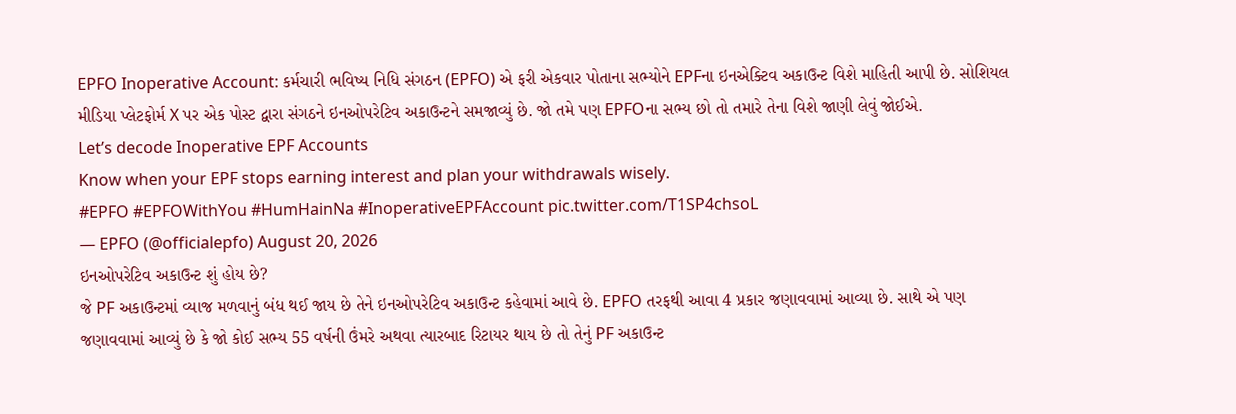EPFO Inoperative Account: કર્મચારી ભવિષ્ય નિધિ સંગઠન (EPFO) એ ફરી એકવાર પોતાના સભ્યોને EPFના ઇનએક્ટિવ અકાઉન્ટ વિશે માહિતી આપી છે. સોશિયલ મીડિયા પ્લેટફોર્મ X પર એક પોસ્ટ દ્વારા સંગઠને ઇનઓપરેટિવ અકાઉન્ટને સમજાવ્યું છે. જો તમે પણ EPFOના સભ્ય છો તો તમારે તેના વિશે જાણી લેવું જોઈએ.
Let’s decode Inoperative EPF Accounts
Know when your EPF stops earning interest and plan your withdrawals wisely.
#EPFO #EPFOWithYou #HumHainNa #InoperativeEPFAccount pic.twitter.com/T1SP4chsoL
— EPFO (@officialepfo) August 20, 2026
ઇનઓપરેટિવ અકાઉન્ટ શું હોય છે?
જે PF અકાઉન્ટમાં વ્યાજ મળવાનું બંધ થઈ જાય છે તેને ઇનઓપરેટિવ અકાઉન્ટ કહેવામાં આવે છે. EPFO તરફથી આવા 4 પ્રકાર જણાવવામાં આવ્યા છે. સાથે એ પણ જણાવવામાં આવ્યું છે કે જો કોઈ સભ્ય 55 વર્ષની ઉંમરે અથવા ત્યારબાદ રિટાયર થાય છે તો તેનું PF અકાઉન્ટ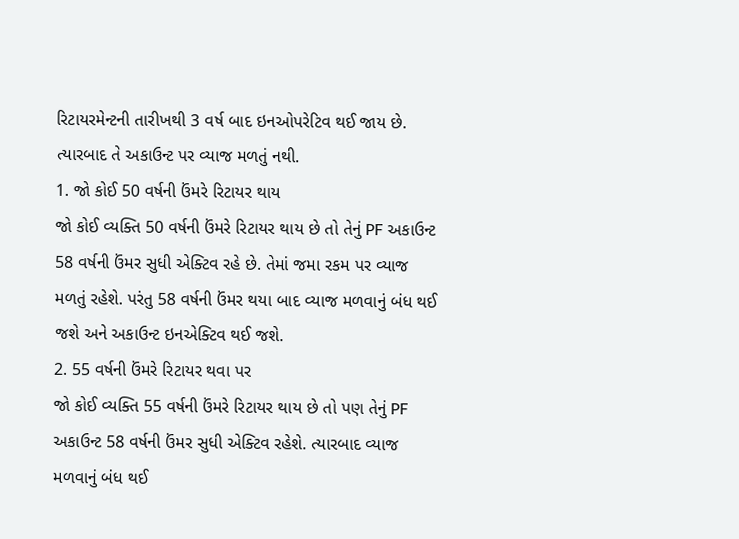રિટાયરમેન્ટની તારીખથી 3 વર્ષ બાદ ઇનઓપરેટિવ થઈ જાય છે. ત્યારબાદ તે અકાઉન્ટ પર વ્યાજ મળતું નથી.
1. જો કોઈ 50 વર્ષની ઉંમરે રિટાયર થાય
જો કોઈ વ્યક્તિ 50 વર્ષની ઉંમરે રિટાયર થાય છે તો તેનું PF અકાઉન્ટ 58 વર્ષની ઉંમર સુધી એક્ટિવ રહે છે. તેમાં જમા રકમ પર વ્યાજ મળતું રહેશે. પરંતુ 58 વર્ષની ઉંમર થયા બાદ વ્યાજ મળવાનું બંધ થઈ જશે અને અકાઉન્ટ ઇનએક્ટિવ થઈ જશે.
2. 55 વર્ષની ઉંમરે રિટાયર થવા પર
જો કોઈ વ્યક્તિ 55 વર્ષની ઉંમરે રિટાયર થાય છે તો પણ તેનું PF અકાઉન્ટ 58 વર્ષની ઉંમર સુધી એક્ટિવ રહેશે. ત્યારબાદ વ્યાજ મળવાનું બંધ થઈ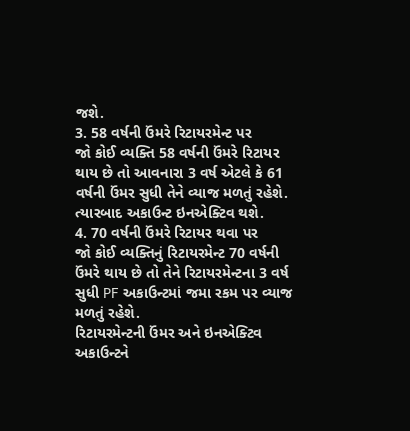જશે.
3. 58 વર્ષની ઉંમરે રિટાયરમેન્ટ પર
જો કોઈ વ્યક્તિ 58 વર્ષની ઉંમરે રિટાયર થાય છે તો આવનારા 3 વર્ષ એટલે કે 61 વર્ષની ઉંમર સુધી તેને વ્યાજ મળતું રહેશે. ત્યારબાદ અકાઉન્ટ ઇનએક્ટિવ થશે.
4. 70 વર્ષની ઉંમરે રિટાયર થવા પર
જો કોઈ વ્યક્તિનું રિટાયરમેન્ટ 70 વર્ષની ઉંમરે થાય છે તો તેને રિટાયરમેન્ટના 3 વર્ષ સુધી PF અકાઉન્ટમાં જમા રકમ પર વ્યાજ મળતું રહેશે.
રિટાયરમેન્ટની ઉંમર અને ઇનએક્ટિવ અકાઉન્ટને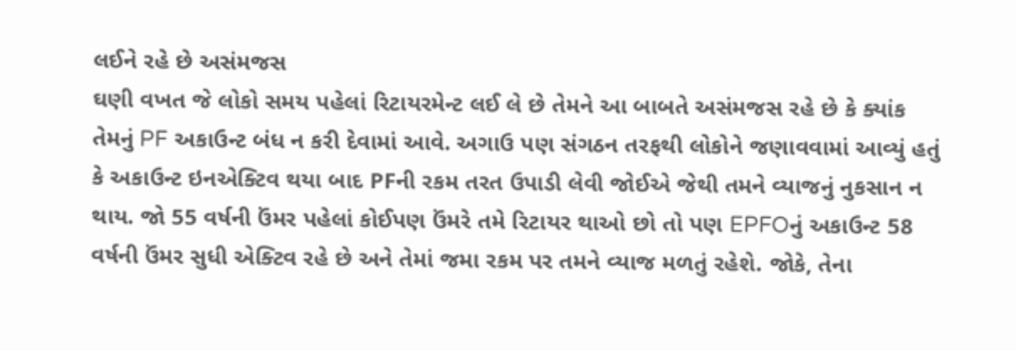લઈને રહે છે અસંમજસ
ઘણી વખત જે લોકો સમય પહેલાં રિટાયરમેન્ટ લઈ લે છે તેમને આ બાબતે અસંમજસ રહે છે કે ક્યાંક તેમનું PF અકાઉન્ટ બંધ ન કરી દેવામાં આવે. અગાઉ પણ સંગઠન તરફથી લોકોને જણાવવામાં આવ્યું હતું કે અકાઉન્ટ ઇનએક્ટિવ થયા બાદ PFની રકમ તરત ઉપાડી લેવી જોઈએ જેથી તમને વ્યાજનું નુકસાન ન થાય. જો 55 વર્ષની ઉંમર પહેલાં કોઈપણ ઉંમરે તમે રિટાયર થાઓ છો તો પણ EPFOનું અકાઉન્ટ 58 વર્ષની ઉંમર સુધી એક્ટિવ રહે છે અને તેમાં જમા રકમ પર તમને વ્યાજ મળતું રહેશે. જોકે, તેના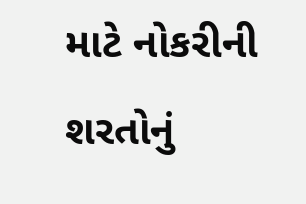માટે નોકરીની શરતોનું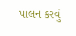પાલન કરવું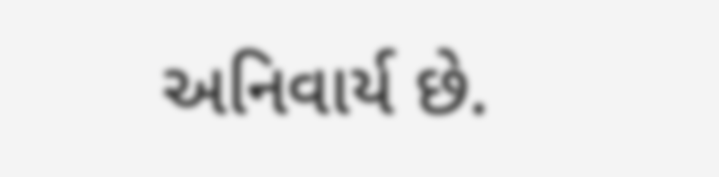અનિવાર્ય છે.